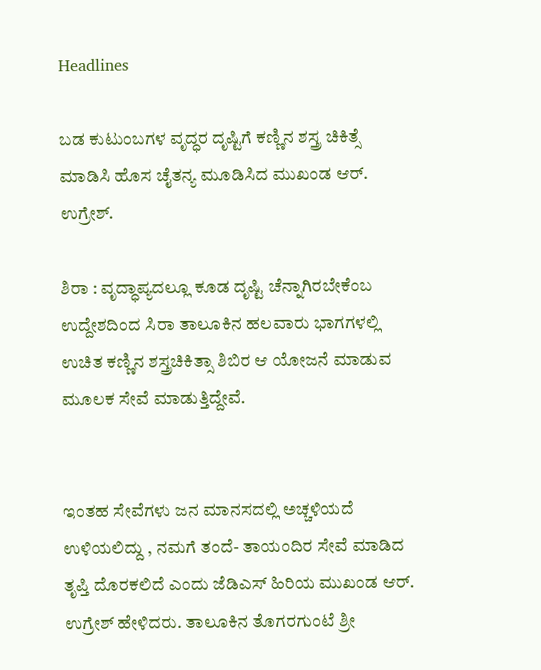Headlines

ಬಡ ಕುಟುಂಬಗಳ ವೃದ್ಧರ ದೃಷ್ಟಿಗೆ ಕಣ್ಣಿನ ಶಸ್ತ್ರ ಚಿಕಿತ್ಸೆ ಮಾಡಿಸಿ ಹೊಸ ಚೈತನ್ಯ ಮೂಡಿಸಿದ ಮುಖಂಡ ಆರ್. ಉಗ್ರೇಶ್.

ಶಿರಾ : ವೃದ್ಧಾಪ್ಯದಲ್ಲೂ ಕೂಡ ದೃಷ್ಟಿ ಚೆನ್ನಾಗಿರಬೇಕೆಂಬ ಉದ್ದೇಶದಿಂದ ಸಿರಾ ತಾಲೂಕಿನ ಹಲವಾರು ಭಾಗಗಳಲ್ಲಿ ಉಚಿತ ಕಣ್ಣಿನ ಶಸ್ತ್ರಚಿಕಿತ್ಸಾ ಶಿಬಿರ ಆ ಯೋಜನೆ ಮಾಡುವ ಮೂಲಕ ಸೇವೆ ಮಾಡುತ್ತಿದ್ದೇವೆ.


ಇಂತಹ ಸೇವೆಗಳು ಜನ ಮಾನಸದಲ್ಲಿ ಅಚ್ಚಳಿಯದೆ ಉಳಿಯಲಿದ್ದು , ನಮಗೆ ತಂದೆ- ತಾಯಂದಿರ ಸೇವೆ ಮಾಡಿದ ತೃಪ್ತಿ ದೊರಕಲಿದೆ ಎಂದು ಜೆಡಿಎಸ್ ಹಿರಿಯ ಮುಖಂಡ ಆರ್. ಉಗ್ರೇಶ್ ಹೇಳಿದರು. ತಾಲೂಕಿನ ತೊಗರಗುಂಟೆ ಶ್ರೀ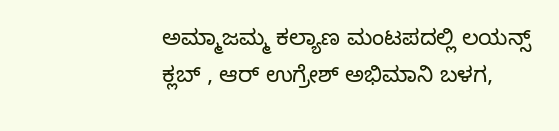ಅಮ್ಮಾಜಮ್ಮ ಕಲ್ಯಾಣ ಮಂಟಪದಲ್ಲಿ ಲಯನ್ಸ್ ಕ್ಲಬ್ , ಆರ್ ಉಗ್ರೇಶ್ ಅಭಿಮಾನಿ ಬಳಗ,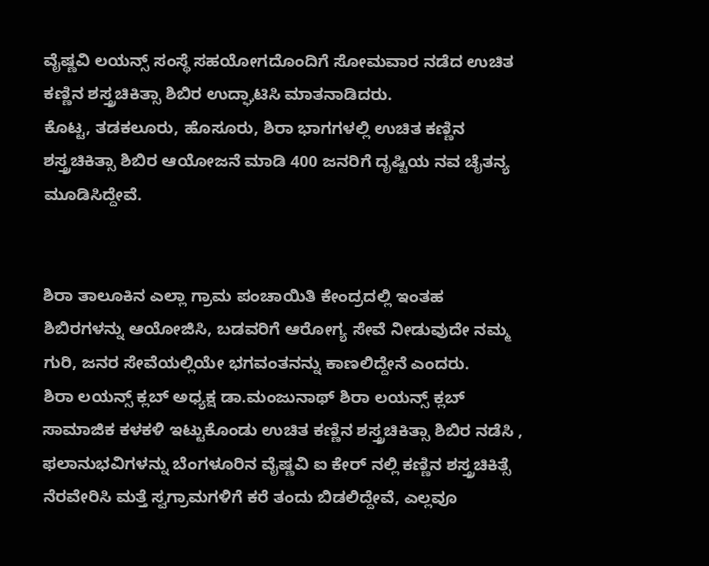ವೈಷ್ಣವಿ ಲಯನ್ಸ್ ಸಂಸ್ಥೆ ಸಹಯೋಗದೊಂದಿಗೆ ಸೋಮವಾರ ನಡೆದ ಉಚಿತ ಕಣ್ಣಿನ ಶಸ್ತ್ರಚಿಕಿತ್ಸಾ ಶಿಬಿರ ಉದ್ಘಾಟಿಸಿ ಮಾತನಾಡಿದರು.
ಕೊಟ್ಟ, ತಡಕಲೂರು, ಹೊಸೂರು, ಶಿರಾ ಭಾಗಗಳಲ್ಲಿ ಉಚಿತ ಕಣ್ಣಿನ ಶಸ್ತ್ರಚಿಕಿತ್ಸಾ ಶಿಬಿರ ಆಯೋಜನೆ ಮಾಡಿ 400 ಜನರಿಗೆ ದೃಷ್ಟಿಯ ನವ ಚೈತನ್ಯ ಮೂಡಿಸಿದ್ದೇವೆ.


ಶಿರಾ ತಾಲೂಕಿನ ಎಲ್ಲಾ ಗ್ರಾಮ ಪಂಚಾಯಿತಿ ಕೇಂದ್ರದಲ್ಲಿ ಇಂತಹ ಶಿಬಿರಗಳನ್ನು ಆಯೋಜಿಸಿ, ಬಡವರಿಗೆ ಆರೋಗ್ಯ ಸೇವೆ ನೀಡುವುದೇ ನಮ್ಮ ಗುರಿ, ಜನರ ಸೇವೆಯಲ್ಲಿಯೇ ಭಗವಂತನನ್ನು ಕಾಣಲಿದ್ದೇನೆ ಎಂದರು.
ಶಿರಾ ಲಯನ್ಸ್ ಕ್ಲಬ್ ಅಧ್ಯಕ್ಷ ಡಾ.ಮಂಜುನಾಥ್ ಶಿರಾ ಲಯನ್ಸ್ ಕ್ಲಬ್ ಸಾಮಾಜಿಕ ಕಳಕಳಿ ಇಟ್ಟುಕೊಂಡು ಉಚಿತ ಕಣ್ಣಿನ ಶಸ್ತ್ರಚಿಕಿತ್ಸಾ ಶಿಬಿರ ನಡೆಸಿ , ಫಲಾನುಭವಿಗಳನ್ನು ಬೆಂಗಳೂರಿನ ವೈಷ್ಣವಿ ಐ ಕೇರ್ ನಲ್ಲಿ ಕಣ್ಣಿನ ಶಸ್ತ್ರಚಿಕಿತ್ಸೆ ನೆರವೇರಿಸಿ ಮತ್ತೆ ಸ್ವಗ್ರಾಮಗಳಿಗೆ ಕರೆ ತಂದು ಬಿಡಲಿದ್ದೇವೆ, ಎಲ್ಲವೂ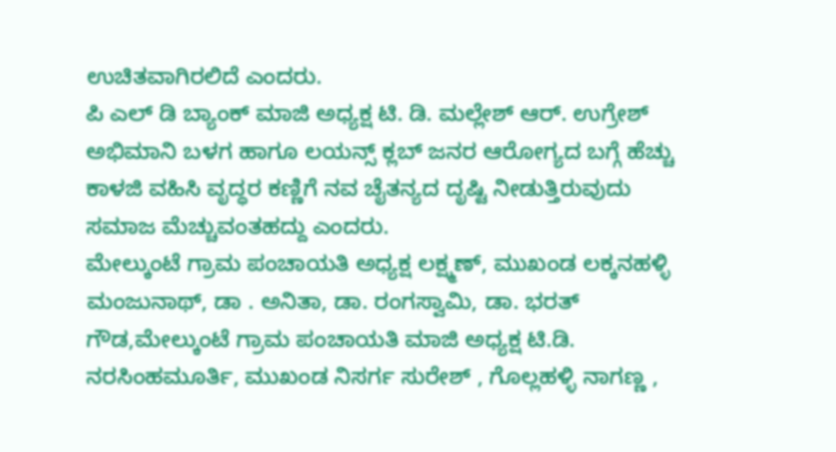ಉಚಿತವಾಗಿರಲಿದೆ ಎಂದರು.
ಪಿ ಎಲ್ ಡಿ ಬ್ಯಾಂಕ್ ಮಾಜಿ ಅಧ್ಯಕ್ಷ ಟಿ. ಡಿ. ಮಲ್ಲೇಶ್ ಆರ್. ಉಗ್ರೇಶ್ ಅಭಿಮಾನಿ ಬಳಗ ಹಾಗೂ ಲಯನ್ಸ್ ಕ್ಲಬ್ ಜನರ ಆರೋಗ್ಯದ ಬಗ್ಗೆ ಹೆಚ್ಚು ಕಾಳಜಿ ವಹಿಸಿ ವೃದ್ಧರ ಕಣ್ಣಿಗೆ ನವ ಚೈತನ್ಯದ ದೃಷ್ಟಿ ನೀಡುತ್ತಿರುವುದು ಸಮಾಜ ಮೆಚ್ಚುವಂತಹದ್ದು ಎಂದರು.
ಮೇಲ್ಕುಂಟೆ ಗ್ರಾಮ ಪಂಚಾಯತಿ ಅಧ್ಯಕ್ಷ ಲಕ್ಷ್ಮಣ್, ಮುಖಂಡ ಲಕ್ಕನಹಳ್ಳಿ ಮಂಜುನಾಥ್, ಡಾ . ಅನಿತಾ, ಡಾ. ರಂಗಸ್ವಾಮಿ, ಡಾ. ಭರತ್ ಗೌಡ,ಮೇಲ್ಕುಂಟೆ ಗ್ರಾಮ ಪಂಚಾಯತಿ ಮಾಜಿ ಅಧ್ಯಕ್ಷ ಟಿ.ಡಿ. ನರಸಿಂಹಮೂರ್ತಿ, ಮುಖಂಡ ನಿಸರ್ಗ ಸುರೇಶ್ , ಗೊಲ್ಲಹಳ್ಳಿ ನಾಗಣ್ಣ ,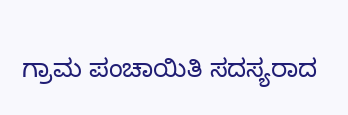ಗ್ರಾಮ ಪಂಚಾಯಿತಿ ಸದಸ್ಯರಾದ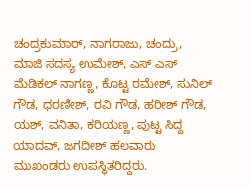ಚಂದ್ರಕುಮಾರ್, ನಾಗರಾಜು, ಚಂದ್ರು, ಮಾಜಿ ಸದಸ್ಯ ಉಮೇಶ್, ಎಸ್ ಎಸ್ ಮೆಡಿಕಲ್ ನಾಗಣ್ಣ, ಕೊಟ್ಟ ರಮೇಶ್, ಸುನಿಲ್ ಗೌಡ, ಧರಣೀಶ್, ರವಿ ಗೌಡ, ಹರೀಶ್ ಗೌಡ, ಯಶ್, ವನಿತಾ, ಕರಿಯಣ್ಣ, ಪುಟ್ಟ ಸಿದ್ದ ಯಾದವ್, ಜಗದೀಶ್ ಹಲವಾರು ಮುಖಂಡರು ಉಪಸ್ಥಿತರಿದ್ದರು.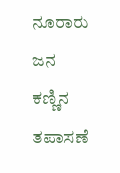ನೂರಾರು ಜನ ಕಣ್ಣಿನ ತಪಾಸಣೆ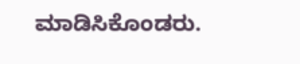ಮಾಡಿಸಿಕೊಂಡರು.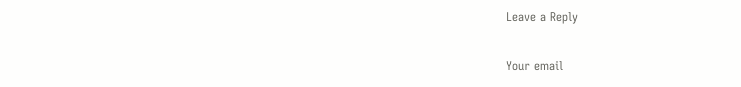Leave a Reply

Your email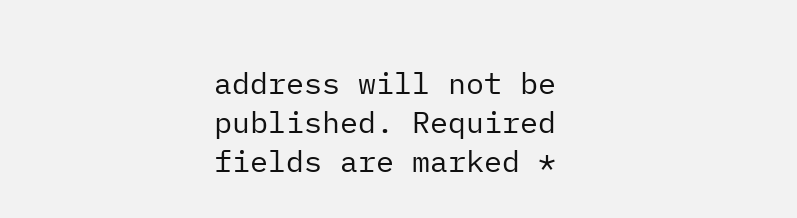address will not be published. Required fields are marked *